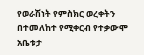የወራሽነት የምስክር ወረቀትን በተመለከተ የሚቀርብ የተቃውሞ አቤቱታ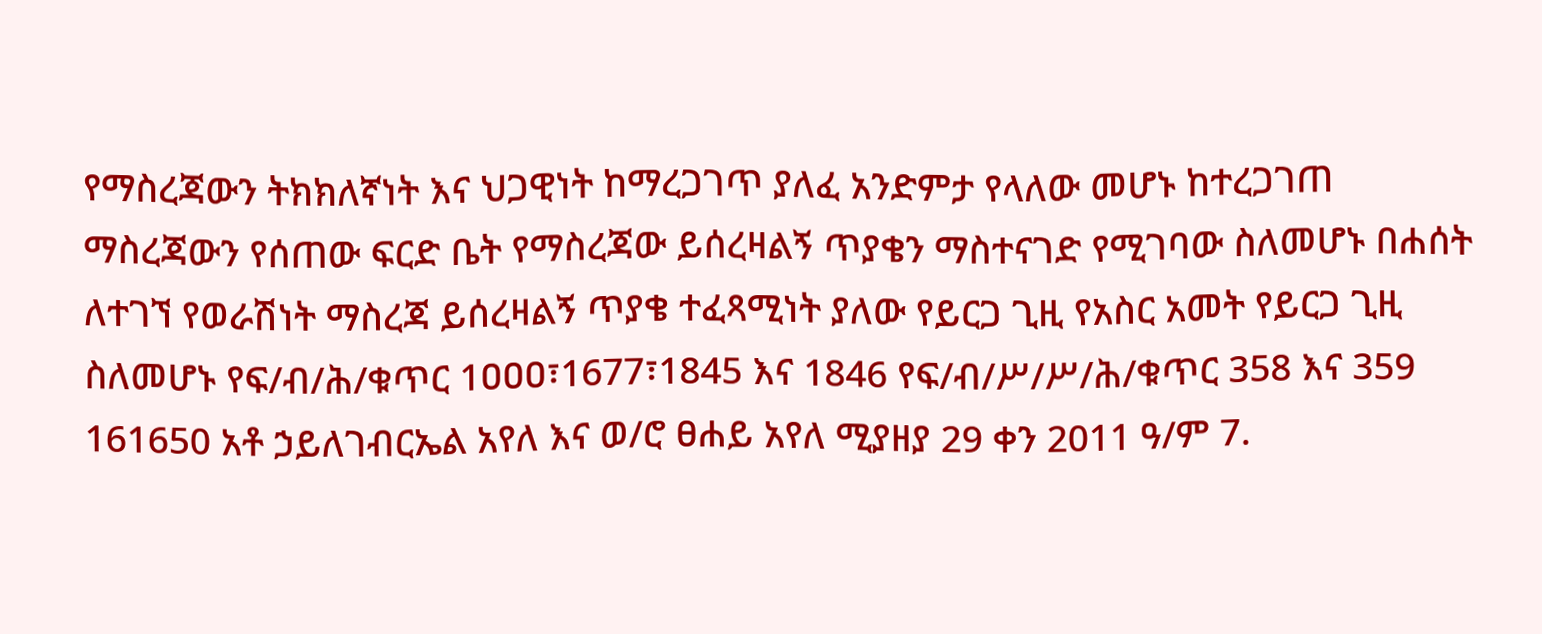የማስረጃውን ትክክለኛነት እና ህጋዊነት ከማረጋገጥ ያለፈ አንድምታ የላለው መሆኑ ከተረጋገጠ ማስረጃውን የሰጠው ፍርድ ቤት የማስረጃው ይሰረዛልኝ ጥያቄን ማስተናገድ የሚገባው ስለመሆኑ በሐሰት ለተገኘ የወራሽነት ማስረጃ ይሰረዛልኝ ጥያቄ ተፈጻሚነት ያለው የይርጋ ጊዚ የአስር አመት የይርጋ ጊዚ ስለመሆኑ የፍ/ብ/ሕ/ቁጥር 1ዐዐዐ፣1677፣1845 እና 1846 የፍ/ብ/ሥ/ሥ/ሕ/ቁጥር 358 እና 359 161650 አቶ ኃይለገብርኤል አየለ እና ወ/ሮ ፀሐይ አየለ ሚያዘያ 29 ቀን 2011 ዓ/ም 7.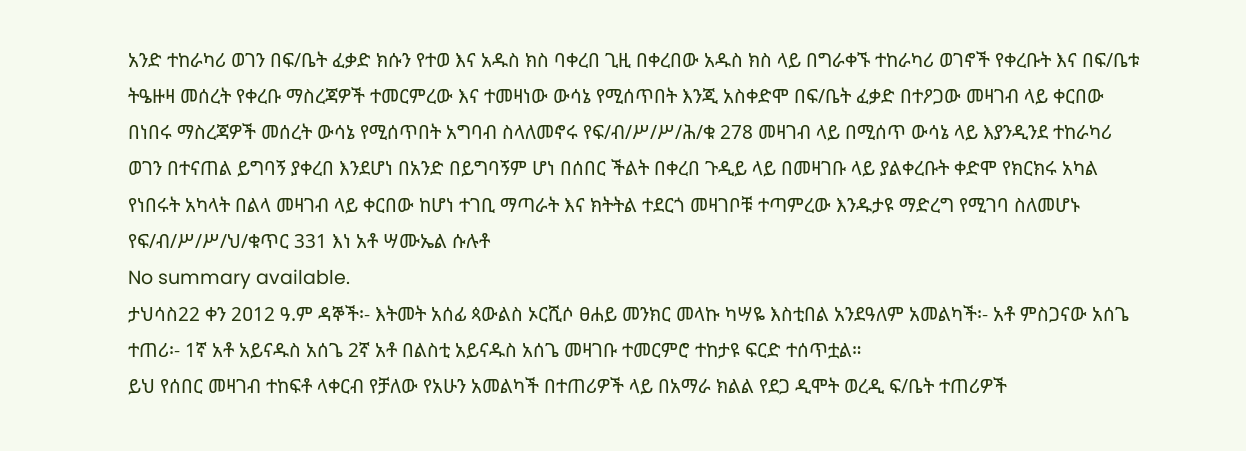አንድ ተከራካሪ ወገን በፍ/ቤት ፈቃድ ክሱን የተወ እና አዱስ ክስ ባቀረበ ጊዚ በቀረበው አዱስ ክስ ላይ በግራቀኙ ተከራካሪ ወገኖች የቀረቡት እና በፍ/ቤቱ ትዔዙዛ መሰረት የቀረቡ ማስረጃዎች ተመርምረው እና ተመዛነው ውሳኔ የሚሰጥበት እንጂ አስቀድሞ በፍ/ቤት ፈቃድ በተዖጋው መዛገብ ላይ ቀርበው በነበሩ ማስረጃዎች መሰረት ውሳኔ የሚሰጥበት አግባብ ስላለመኖሩ የፍ/ብ/ሥ/ሥ/ሕ/ቁ 278 መዛገብ ላይ በሚሰጥ ውሳኔ ላይ እያንዲንደ ተከራካሪ ወገን በተናጠል ይግባኝ ያቀረበ እንደሆነ በአንድ በይግባኝም ሆነ በሰበር ችልት በቀረበ ጉዲይ ላይ በመዛገቡ ላይ ያልቀረቡት ቀድሞ የክርክሩ አካል የነበሩት አካላት በልላ መዛገብ ላይ ቀርበው ከሆነ ተገቢ ማጣራት እና ክትትል ተደርጎ መዛገቦቹ ተጣምረው እንዱታዩ ማድረግ የሚገባ ስለመሆኑ የፍ/ብ/ሥ/ሥ/ህ/ቁጥር 331 እነ አቶ ሣሙኤል ሱሉቶ
No summary available.
ታህሳስ22 ቀን 2ዐ12 ዓ.ም ዳኞች፡- እትመት አሰፊ ጳውልስ ኦርሺሶ ፀሐይ መንክር መላኩ ካሣዬ እስቲበል አንደዓለም አመልካች፡- አቶ ምስጋናው አሰጌ ተጠሪ፡- 1ኛ አቶ አይናዱስ አሰጌ 2ኛ አቶ በልስቲ አይናዱስ አሰጌ መዛገቡ ተመርምሮ ተከታዩ ፍርድ ተሰጥቷል።
ይህ የሰበር መዛገብ ተከፍቶ ላቀርብ የቻለው የአሁን አመልካች በተጠሪዎች ላይ በአማራ ክልል የደጋ ዲሞት ወረዲ ፍ/ቤት ተጠሪዎች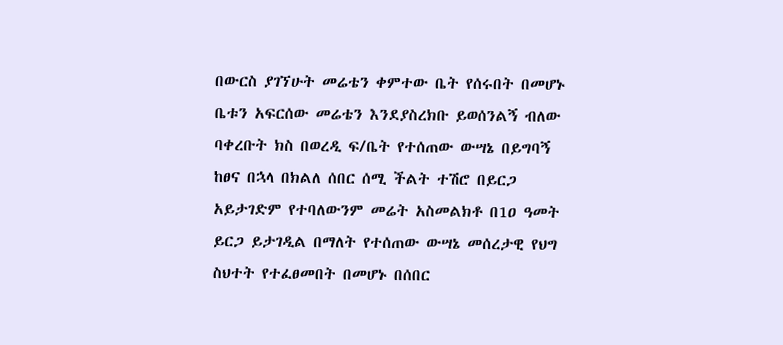በውርስ ያገኘሁት መሬቴን ቀምተው ቤት የሰሩበት በመሆኑ ቤቱን አፍርሰው መሬቴን እንደያስረክቡ ይወሰንልኝ ብለው ባቀረቡት ክስ በወረዲ ፍ/ቤት የተሰጠው ውሣኔ በይግባኝ ከፀና በኋላ በክልለ ሰበር ሰሚ ችልት ተሽሮ በይርጋ አይታገድም የተባለውንም መሬት አስመልክቶ በ1ዐ ዓመት ይርጋ ይታገዲል በማለት የተሰጠው ውሣኔ መሰረታዊ የህግ ስህተት የተፈፀመበት በመሆኑ በሰበር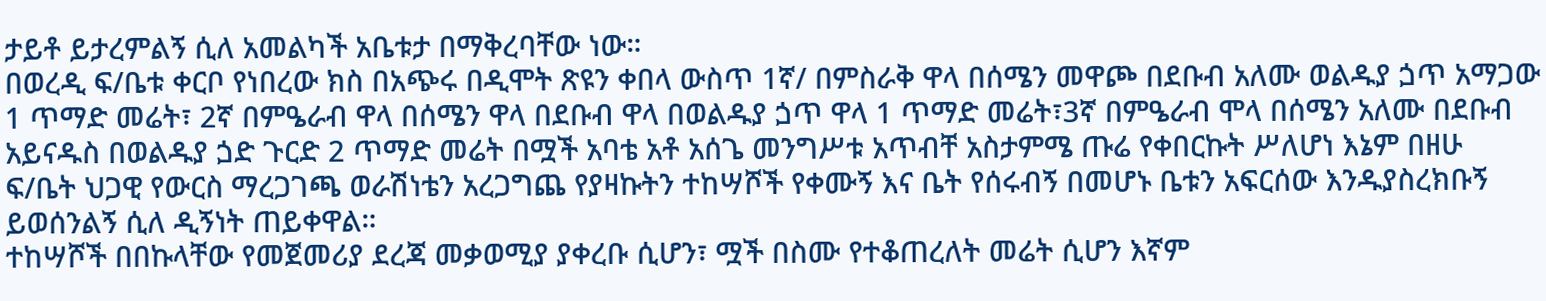ታይቶ ይታረምልኝ ሲለ አመልካች አቤቱታ በማቅረባቸው ነው።
በወረዲ ፍ/ቤቱ ቀርቦ የነበረው ክስ በአጭሩ በዲሞት ጽዩን ቀበላ ውስጥ 1ኛ/ በምስራቅ ዋላ በሰሜን መዋጮ በደቡብ አለሙ ወልዱያ ጏጥ አማጋው 1 ጥማድ መሬት፣ 2ኛ በምዔራብ ዋላ በሰሜን ዋላ በደቡብ ዋላ በወልዱያ ጏጥ ዋላ 1 ጥማድ መሬት፣3ኛ በምዔራብ ሞላ በሰሜን አለሙ በደቡብ አይናዱስ በወልዱያ ጏድ ጉርድ 2 ጥማድ መሬት በሟች አባቴ አቶ አሰጌ መንግሥቱ አጥብቸ አስታምሜ ጡሬ የቀበርኩት ሥለሆነ እኔም በዘሁ ፍ/ቤት ህጋዊ የውርስ ማረጋገጫ ወራሽነቴን አረጋግጨ የያዛኩትን ተከሣሾች የቀሙኝ እና ቤት የሰሩብኝ በመሆኑ ቤቱን አፍርሰው እንዱያስረክቡኝ ይወሰንልኝ ሲለ ዲኝነት ጠይቀዋል።
ተከሣሾች በበኩላቸው የመጀመሪያ ደረጃ መቃወሚያ ያቀረቡ ሲሆን፣ ሟች በስሙ የተቆጠረለት መሬት ሲሆን እኛም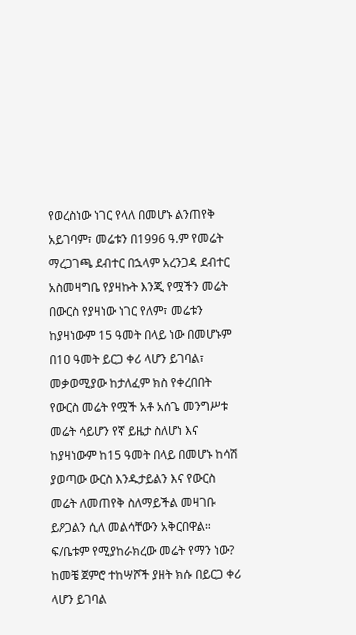የወረስነው ነገር የላለ በመሆኑ ልንጠየቅ አይገባም፣ መሬቱን በ1996 ዓ.ም የመሬት ማረጋገጫ ደብተር በኋላም አረንጋዳ ደብተር አስመዛግቤ የያዛኩት እንጂ የሟችን መሬት በውርስ የያዛነው ነገር የለም፣ መሬቱን ከያዛነውም 15 ዓመት በላይ ነው በመሆኑም በ1ዐ ዓመት ይርጋ ቀሪ ላሆን ይገባል፣ መቃወሚያው ከታለፈም ክስ የቀረበበት የውርስ መሬት የሟች አቶ አሰጌ መንግሥቱ መሬት ሳይሆን የኛ ይዜታ ስለሆነ እና ከያዛነውም ከ15 ዓመት በላይ በመሆኑ ከሳሽ ያወጣው ውርስ እንዱታይልን እና የውርስ መሬት ለመጠየቅ ስለማይችል መዛገቡ ይዖጋልን ሲለ መልሳቸውን አቅርበዋል።
ፍ/ቤቱም የሚያከራክረው መሬት የማን ነው? ከመቼ ጀምሮ ተከሣሾች ያዘት ክሱ በይርጋ ቀሪ ላሆን ይገባል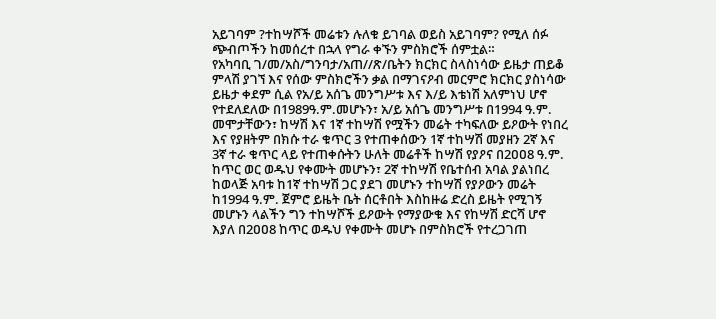አይገባም ?ተከሣሾች መሬቱን ሉለቁ ይገባል ወይስ አይገባም? የሚለ ሰፉ ጭብጦችን ከመሰረተ በኋላ የግራ ቀኙን ምስክሮች ሰምቷል።
የአካባቢ ገ/መ/አስ/ግንባታ/አጠ//ጽ/ቤትን ክርክር ስላስነሳው ይዜታ ጠይቆ ምላሽ ያገኘ እና የሰው ምስክሮችን ቃል በማገናዖብ መርምሮ ክርክር ያስነሳው ይዜታ ቀደም ሲል የአ/ይ አሰጌ መንግሥቱ እና እ/ይ እቴነሽ አለምነህ ሆኖ የተደለደለው በ1989ዓ.ም.መሆኑን፣ አ/ይ አሰጌ መንግሥቱ በ1994 ዓ.ም.
መሞታቸውን፣ ከሣሽ እና 1ኛ ተከሣሽ የሟችን መሬት ተካፍለው ይዖውት የነበረ እና የያዘትም በክሱ ተራ ቁጥር 3 የተጠቀሰውን 1ኛ ተከሣሽ መያዘን 2ኛ እና 3ኛ ተራ ቁጥር ላይ የተጠቀሱትን ሁለት መሬቶች ከሣሽ የያዖና በ2ዐዐ8 ዓ.ም. ከጥር ወር ወዱህ የቀሙት መሆኑን፣ 2ኛ ተከሣሽ የቤተሰብ አባል ያልነበረ ከወላጅ አባቱ ከ1ኛ ተከሣሽ ጋር ያደገ መሆኑን ተከሣሽ የያዖውን መሬት ከ1994 ዓ.ም. ጀምሮ ይዜት ቤት ሰርቶበት እስከዙሬ ድረስ ይዜት የሚገኝ መሆኑን ላልችን ግን ተከሣሾች ይዖውት የማያውቁ እና የከሣሽ ድርሻ ሆኖ እያለ በ2ዐዐ8 ከጥር ወዱህ የቀሙት መሆኑ በምስክሮች የተረጋገጠ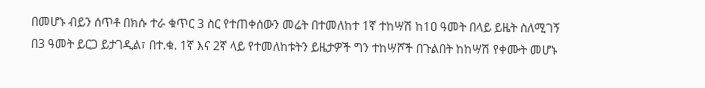በመሆኑ ብይን ሰጥቶ በክሱ ተራ ቁጥር 3 ስር የተጠቀሰውን መሬት በተመለከተ 1ኛ ተከሣሽ ከ1ዐ ዓመት በላይ ይዜት ስለሚገኝ በ3 ዓመት ይርጋ ይታገዲል፣ በተ.ቁ. 1ኛ እና 2ኛ ላይ የተመለከቱትን ይዜታዎች ግን ተከሣሾች በጉልበት ከከሣሽ የቀሙት መሆኑ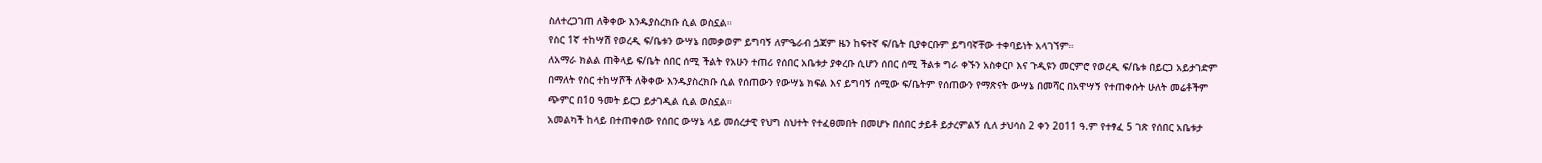ስለተረጋገጠ ለቅቀው እንዱያስረክቡ ሲል ወስኗል።
የስር 1ኛ ተከሣሽ የወረዲ ፍ/ቤቱን ውሣኔ በመቃወም ይግባኝ ለምዔራብ ጏጃም ዜን ከፍተኛ ፍ/ቤት ቢያቀርቡም ይግባኛቸው ተቀባይነት አላገኘም።
ለአማራ ክልል ጠቅላይ ፍ/ቤት ሰበር ሰሚ ችልት የአሁን ተጠሪ የሰበር አቤቱታ ያቀረቡ ሲሆን ሰበር ሰሚ ችልቱ ግራ ቀኙን አስቀርቦ እና ጉዲዩን መርምሮ የወረዲ ፍ/ቤቱ በይርጋ አይታገድም በማለት የስር ተከሣሾች ለቅቀው እንዱያስረክቡ ሲል የሰጠውን የውሣኔ ክፍል እና ይግባኝ ሰሚው ፍ/ቤትም የሰጠውን የማጽናት ውሣኔ በመሻር በአዋሣኝ የተጠቀሱት ሁለት መሬቶችም ጭምር በ1ዐ ዓመት ይርጋ ይታገዲል ሲል ወስኗል።
አመልካች ከላይ በተጠቀሰው የሰበር ውሣኔ ላይ መሰረታዊ የህግ ስህተት የተፈፀመበት በመሆኑ በሰበር ታይቶ ይታረምልኝ ሲለ ታህሳስ 2 ቀን 2ዐ11 ዓ.ም የተፃፈ 5 ገጽ የሰበር አቤቱታ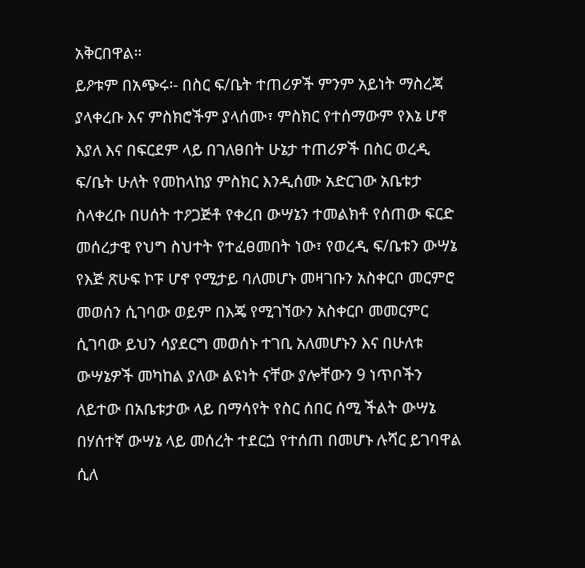አቅርበዋል።
ይዖቱም በአጭሩ፡- በስር ፍ/ቤት ተጠሪዎች ምንም አይነት ማስረጃ ያላቀረቡ እና ምስክሮችም ያላሰሙ፣ ምስክር የተሰማውም የእኔ ሆኖ እያለ እና በፍርደም ላይ በገለፀበት ሁኔታ ተጠሪዎች በስር ወረዲ ፍ/ቤት ሁለት የመከላከያ ምስክር እንዲሰሙ አድርገው አቤቱታ ስላቀረቡ በሀሰት ተዖጋጅቶ የቀረበ ውሣኔን ተመልክቶ የሰጠው ፍርድ መሰረታዊ የህግ ስህተት የተፈፀመበት ነው፣ የወረዲ ፍ/ቤቱን ውሣኔ የእጅ ጽሁፍ ኮፑ ሆኖ የሚታይ ባለመሆኑ መዛገቡን አስቀርቦ መርምሮ መወሰን ሲገባው ወይም በእጄ የሚገኘውን አስቀርቦ መመርምር ሲገባው ይህን ሳያደርግ መወሰኑ ተገቢ አለመሆኑን እና በሁለቱ ውሣኔዎች መካከል ያለው ልዩነት ናቸው ያሎቸውን 9 ነጥቦችን ለይተው በአቤቱታው ላይ በማሳየት የስር ሰበር ሰሚ ችልት ውሣኔ በሃሰተኛ ውሣኔ ላይ መሰረት ተደርጏ የተሰጠ በመሆኑ ሉሻር ይገባዋል ሲለ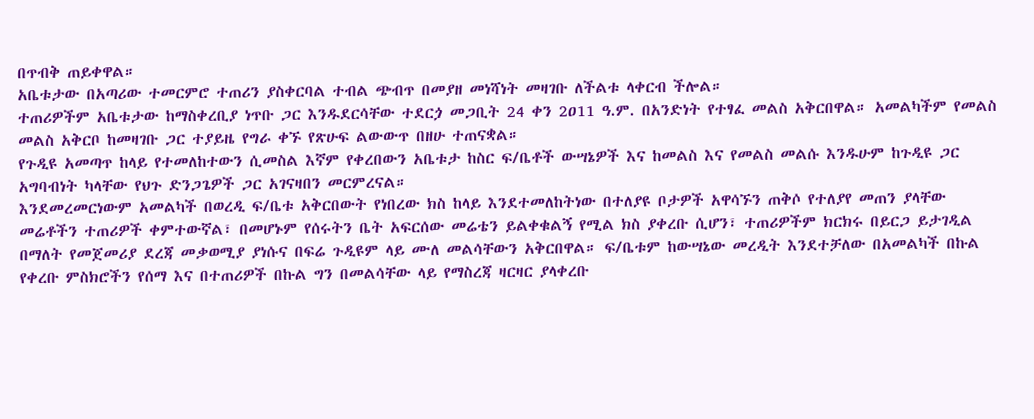በጥብቅ ጠይቀዋል።
አቤቱታው በአጣሪው ተመርምሮ ተጠሪን ያስቀርባል ተብል ጭብጥ በመያዘ መነሻነት መዛገቡ ለችልቱ ላቀርብ ችሎል።
ተጠሪዎችም አቤቱታው ከማስቀረቢያ ነጥቡ ጋር እንዱደርሳቸው ተደርጏ መጋቢት 24 ቀን 2ዐ11 ዓ.ም. በአንድነት የተፃፈ መልስ አቅርበዋል። አመልካችም የመልስ መልስ አቅርቦ ከመዛገቡ ጋር ተያይዜ የግራ ቀኙ የጽሁፍ ልውውጥ በዘሁ ተጠናቋል።
የጉዲዩ አመጣጥ ከላይ የተመለከተውን ሲመስል እኛም የቀረበውን አቤቱታ ከስር ፍ/ቤቶች ውሣኔዎች እና ከመልስ እና የመልስ መልሱ እንዱሁም ከጉዲዩ ጋር አግባብነት ካላቸው የህጉ ድንጋጌዎች ጋር አገናዛበን መርምረናል።
እንደመረመርነውም አመልካች በወረዲ ፍ/ቤቱ አቅርበውት የነበረው ክስ ከላይ እንደተመለከትነው በተለያዩ ቦታዎች አዋሳኙን ጠቅሶ የተለያየ መጠን ያላቸው መሬቶችን ተጠሪዎች ቀምተውኛል፣ በመሆኑም የሰሩትን ቤት አፍርሰው መሬቴን ይልቀቁልኝ የሚል ክስ ያቀረቡ ሲሆን፣ ተጠሪዎችም ክርክሩ በይርጋ ይታገዲል በማለት የመጀመሪያ ደረጃ መቃወሚያ ያነሱና በፍሬ ጉዲዩም ላይ ሙለ መልሳቸውን አቅርበዋል። ፍ/ቤቱም ከውሣኔው መረዲት እንደተቻለው በአመልካች በኩል የቀረቡ ምስክሮችን የሰማ እና በተጠሪዎች በኩል ግን በመልሳቸው ላይ የማስረጃ ዛርዛር ያላቀረቡ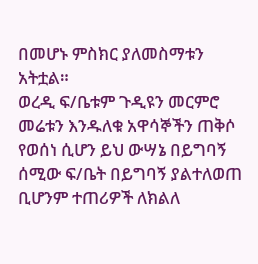በመሆኑ ምስክር ያለመስማቱን አትቷል።
ወረዲ ፍ/ቤቱም ጉዲዩን መርምሮ መሬቱን እንዱለቁ አዋሳኞችን ጠቅሶ የወሰነ ሲሆን ይህ ውሣኔ በይግባኝ ሰሚው ፍ/ቤት በይግባኝ ያልተለወጠ ቢሆንም ተጠሪዎች ለክልለ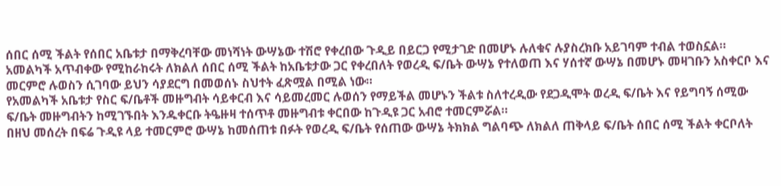ሰበር ሰሚ ችልት የሰበር አቤቱታ በማቅረባቸው መነሻነት ውሣኔው ተሽሮ የቀረበው ጉዲይ በይርጋ የሚታገድ በመሆኑ ሉለቁና ሉያስረክቡ አይገባም ተብል ተወስኗል።
አመልካች አጥብቀው የሚከራከሩት ለክልለ ሰበር ሰሚ ችልት ከአቤቱታው ጋር የቀረበለት የወረዲ ፍ/ቤት ውሣኔ የተለወጠ እና ሃሰተኛ ውሣኔ በመሆኑ መዛገቡን አስቀርቦ እና መርምሮ ሉወስን ሲገባው ይህን ሳያደርግ በመወሰኑ ስህተት ፈጽሟል በሚል ነው።
የአመልካች አቤቱታ የስር ፍ/ቤቶች መዙግብት ሳይቀርብ እና ሳይመረመር ሉወሰን የማይችል መሆኑን ችልቱ ስለተረዲው የደጋዲሞት ወረዲ ፍ/ቤት እና የይግባኝ ሰሚው ፍ/ቤት መዙግብትን ከሚገኙበት እንዱቀርቡ ትዔዙዛ ተሰጥቶ መዙግብቱ ቀርበው ከጉዲዩ ጋር አብሮ ተመርምሯል።
በዘህ መሰረት በፍሬ ጉዲዩ ላይ ተመርምሮ ውሣኔ ከመሰጠቱ በፉት የወረዲ ፍ/ቤት የሰጠው ውሣኔ ትክክል ግልባጭ ለክልለ ጠቅላይ ፍ/ቤት ሰበር ሰሚ ችልት ቀርቦለት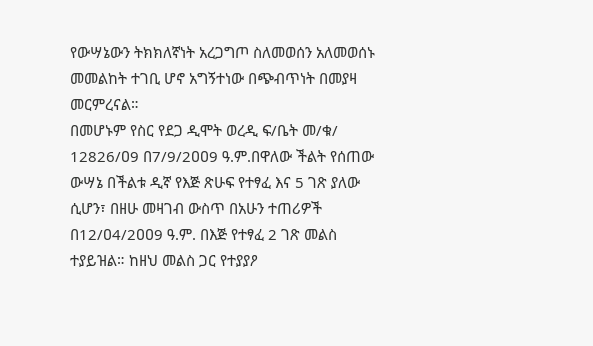የውሣኔውን ትክክለኛነት አረጋግጦ ስለመወሰን አለመወሰኑ መመልከት ተገቢ ሆኖ አግኝተነው በጭብጥነት በመያዛ መርምረናል።
በመሆኑም የስር የደጋ ዲሞት ወረዲ ፍ/ቤት መ/ቁ/ 12826/ዐ9 በ7/9/2ዐዐ9 ዓ.ም.በዋለው ችልት የሰጠው ውሣኔ በችልቱ ዲኛ የእጅ ጽሁፍ የተፃፈ እና 5 ገጽ ያለው ሲሆን፣ በዘሁ መዛገብ ውስጥ በአሁን ተጠሪዎች በ12/ዐ4/2ዐዐ9 ዓ.ም. በእጅ የተፃፈ 2 ገጽ መልስ ተያይዝል። ከዘህ መልስ ጋር የተያያዖ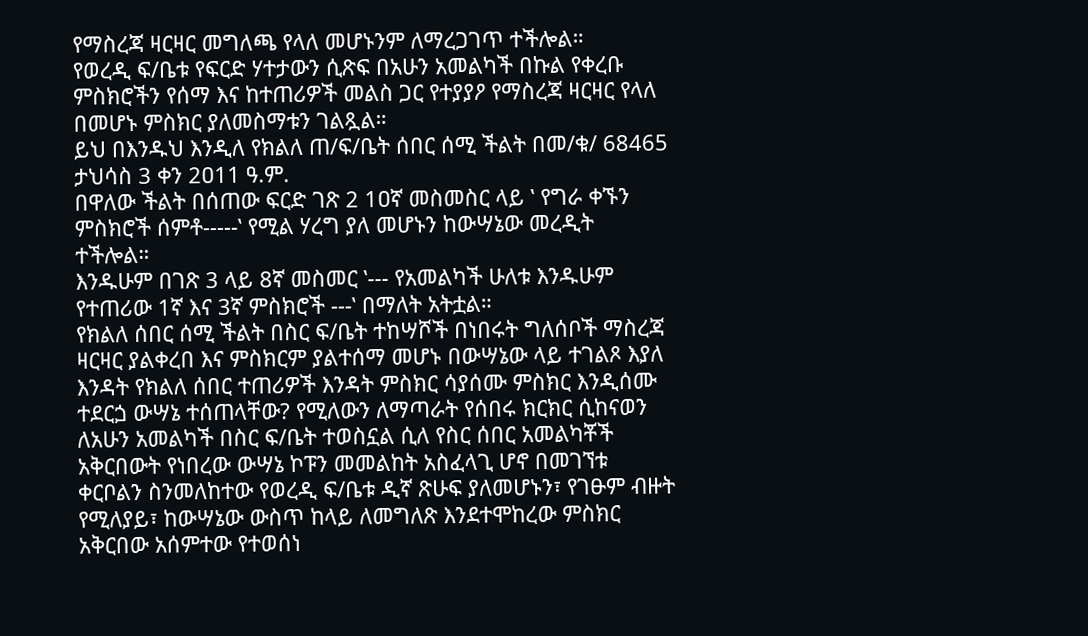የማስረጃ ዛርዛር መግለጫ የላለ መሆኑንም ለማረጋገጥ ተችሎል።
የወረዲ ፍ/ቤቱ የፍርድ ሃተታውን ሲጽፍ በአሁን አመልካች በኩል የቀረቡ ምስክሮችን የሰማ እና ከተጠሪዎች መልስ ጋር የተያያዖ የማስረጃ ዛርዛር የላለ በመሆኑ ምስክር ያለመስማቱን ገልጿል።
ይህ በእንዱህ እንዲለ የክልለ ጠ/ፍ/ቤት ሰበር ሰሚ ችልት በመ/ቁ/ 68465 ታህሳስ 3 ቀን 2ዐ11 ዓ.ም.
በዋለው ችልት በሰጠው ፍርድ ገጽ 2 1ዐኛ መስመስር ላይ ‛ የግራ ቀኙን ምስክሮች ሰምቶ-----‛ የሚል ሃረግ ያለ መሆኑን ከውሣኔው መረዲት ተችሎል።
እንዱሁም በገጽ 3 ላይ 8ኛ መስመር ‛--- የአመልካች ሁለቱ እንዱሁም የተጠሪው 1ኛ እና 3ኛ ምስክሮች ---‛ በማለት አትቷል።
የክልለ ሰበር ሰሚ ችልት በስር ፍ/ቤት ተከሣሾች በነበሩት ግለሰቦች ማስረጃ ዛርዛር ያልቀረበ እና ምስክርም ያልተሰማ መሆኑ በውሣኔው ላይ ተገልጾ እያለ እንዳት የክልለ ሰበር ተጠሪዎች እንዳት ምስክር ሳያሰሙ ምስክር እንዲሰሙ ተደርጏ ውሣኔ ተሰጠላቸው? የሚለውን ለማጣራት የሰበሩ ክርክር ሲከናወን ለአሁን አመልካች በስር ፍ/ቤት ተወስኗል ሲለ የስር ሰበር አመልካቾች አቅርበውት የነበረው ውሣኔ ኮፑን መመልከት አስፈላጊ ሆኖ በመገኘቱ ቀርቦልን ስንመለከተው የወረዲ ፍ/ቤቱ ዲኛ ጽሁፍ ያለመሆኑን፣ የገፁም ብዙት የሚለያይ፣ ከውሣኔው ውስጥ ከላይ ለመግለጽ እንደተሞከረው ምስክር አቅርበው አሰምተው የተወሰነ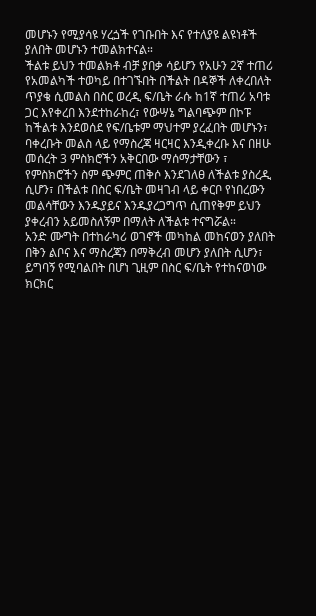መሆኑን የሚያሳዩ ሃረጏች የገቡበት እና የተለያዩ ልዩነቶች ያለበት መሆኑን ተመልክተናል።
ችልቱ ይህን ተመልክቶ ብቻ ያበቃ ሳይሆን የአሁን 2ኛ ተጠሪ የአመልካች ተወካይ በተገኙበት በችልት በዳኞች ለቀረበለት ጥያቄ ሲመልስ በስር ወረዲ ፍ/ቤት ራሱ ከ1ኛ ተጠሪ አባቱ ጋር እየቀረበ እንደተከራከረ፣ የውሣኔ ግልባጭም በኮፑ ከችልቱ እንደወሰደ የፍ/ቤቱም ማህተም ያረፈበት መሆኑን፣ ባቀረቡት መልስ ላይ የማስረጃ ዛርዛር እንዲቀረቡ እና በዘሁ መሰረት 3 ምስክሮችን አቅርበው ማሰማታቸውን ፣ የምስክሮችን ስም ጭምር ጠቅሶ እንደገለፀ ለችልቱ ያስረዲ ሲሆን፣ በችልቱ በስር ፍ/ቤት መዛገብ ላይ ቀርቦ የነበረውን መልሳቸውን እንዱያይና እንዱያረጋግጥ ሲጠየቅም ይህን ያቀረብን አይመስለኝም በማለት ለችልቱ ተናግሯል።
አንድ ሙግት በተከራካሪ ወገኖች መካከል መከናወን ያለበት በቅን ልቦና እና ማስረጃን በማቅረብ መሆን ያለበት ሲሆን፣ ይግባኝ የሚባልበት በሆነ ጊዚም በስር ፍ/ቤት የተከናወነው ክርክር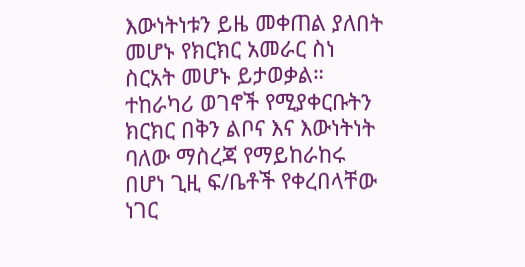እውነትነቱን ይዜ መቀጠል ያለበት መሆኑ የክርክር አመራር ስነ ስርአት መሆኑ ይታወቃል።
ተከራካሪ ወገኖች የሚያቀርቡትን ክርክር በቅን ልቦና እና እውነትነት ባለው ማስረጃ የማይከራከሩ በሆነ ጊዚ ፍ/ቤቶች የቀረበላቸው ነገር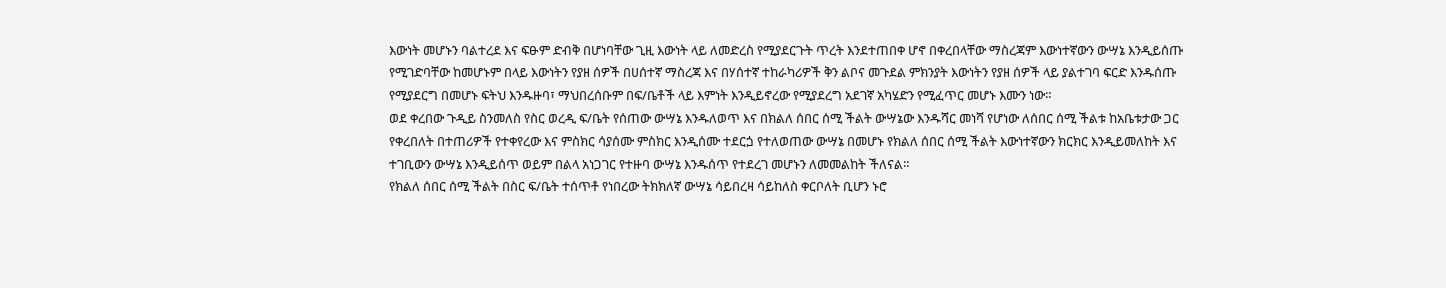እውነት መሆኑን ባልተረደ እና ፍፁም ድብቅ በሆነባቸው ጊዚ እውነት ላይ ለመድረስ የሚያደርጉት ጥረት እንደተጠበቀ ሆኖ በቀረበላቸው ማስረጃም እውነተኛውን ውሣኔ እንዲይሰጡ የሚገድባቸው ከመሆኑም በላይ እውነትን የያዘ ሰዎች በሀሰተኛ ማስረጃ እና በሃሰተኛ ተከራካሪዎች ቅን ልቦና መጉደል ምክንያት እውነትን የያዘ ሰዎች ላይ ያልተገባ ፍርድ እንዱሰጡ የሚያደርግ በመሆኑ ፍትህ እንዱዙባ፣ ማህበረሰቡም በፍ/ቤቶች ላይ እምነት እንዲይኖረው የሚያደረግ አደገኛ አካሄድን የሚፈጥር መሆኑ እሙን ነው።
ወደ ቀረበው ጉዲይ ስንመለስ የስር ወረዲ ፍ/ቤት የሰጠው ውሣኔ እንዱለወጥ እና በክልለ ሰበር ሰሚ ችልት ውሣኔው እንዱሻር መነሻ የሆነው ለሰበር ሰሚ ችልቱ ከአቤቱታው ጋር የቀረበለት በተጠሪዎች የተቀየረው እና ምስክር ሳያሰሙ ምስክር እንዲሰሙ ተደርጏ የተለወጠው ውሣኔ በመሆኑ የክልለ ሰበር ሰሚ ችልት እውነተኛውን ክርክር እንዲይመለከት እና ተገቢውን ውሣኔ እንዲይሰጥ ወይም በልላ አነጋገር የተዙባ ውሣኔ እንዱሰጥ የተደረገ መሆኑን ለመመልከት ችለናል።
የክልለ ሰበር ሰሚ ችልት በስር ፍ/ቤት ተሰጥቶ የነበረው ትክክለኛ ውሣኔ ሳይበረዛ ሳይከለስ ቀርቦለት ቢሆን ኑሮ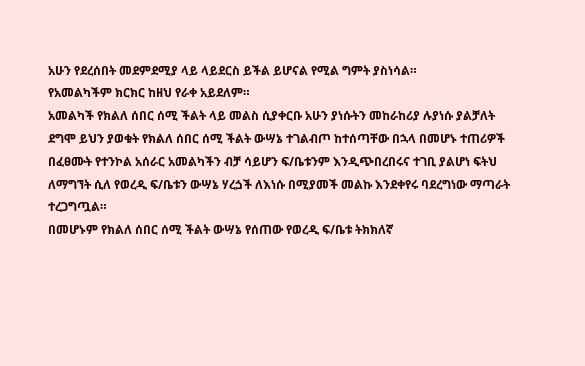አሁን የደረሰበት መደምደሚያ ላይ ላይደርስ ይችል ይሆናል የሚል ግምት ያስነሳል።
የአመልካችም ክርክር ከዘህ የራቀ አይደለም።
አመልካች የክልለ ሰበር ሰሚ ችልት ላይ መልስ ሲያቀርቡ አሁን ያነሱትን መከራከሪያ ሉያነሱ ያልቻለት ደግሞ ይህን ያወቁት የክልለ ሰበር ሰሚ ችልት ውሣኔ ተገልብጦ ከተሰጣቸው በኋላ በመሆኑ ተጠሪዎች በፈፀሙት የተንኮል አሰራር አመልካችን ብቻ ሳይሆን ፍ/ቤቱንም እንዲጭበረበሩና ተገቢ ያልሆነ ፍትህ ለማግኘት ሲለ የወረዲ ፍ/ቤቱን ውሣኔ ሃረጏች ለእነሱ በሚያመች መልኩ እንደቀየሩ ባደረግነው ማጣራት ተረጋግጧል።
በመሆኑም የክልለ ሰበር ሰሚ ችልት ውሣኔ የሰጠው የወረዲ ፍ/ቤቱ ትክክለኛ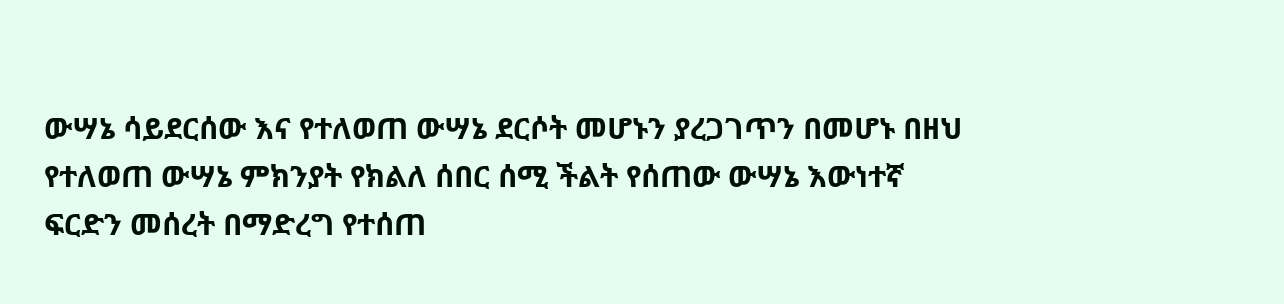ውሣኔ ሳይደርሰው እና የተለወጠ ውሣኔ ደርሶት መሆኑን ያረጋገጥን በመሆኑ በዘህ የተለወጠ ውሣኔ ምክንያት የክልለ ሰበር ሰሚ ችልት የሰጠው ውሣኔ እውነተኛ ፍርድን መሰረት በማድረግ የተሰጠ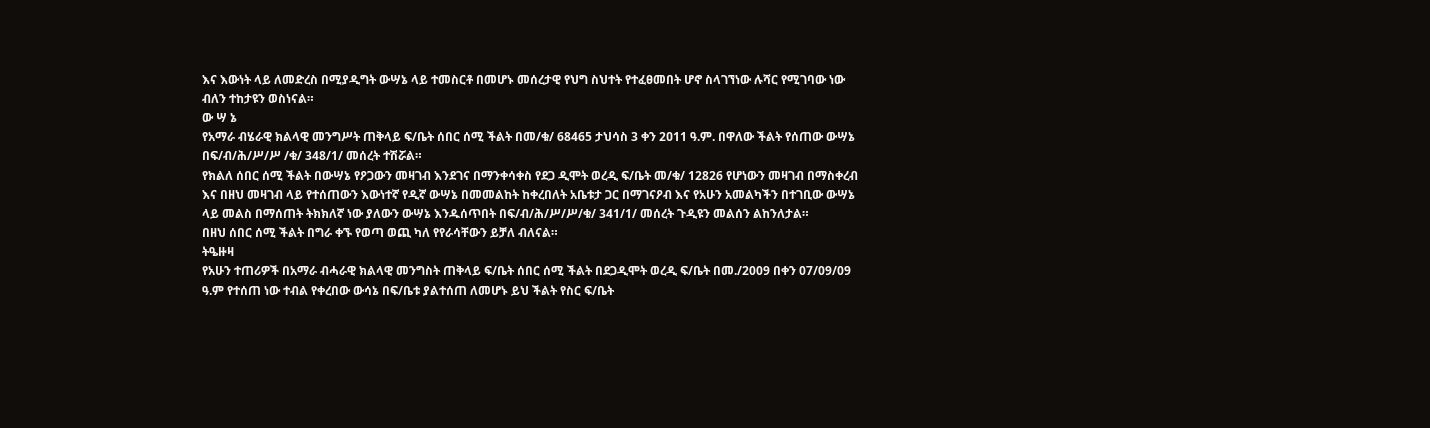እና እውነት ላይ ለመድረስ በሚያዲግት ውሣኔ ላይ ተመስርቶ በመሆኑ መሰረታዊ የህግ ስህተት የተፈፀመበት ሆኖ ስላገኘነው ሉሻር የሚገባው ነው ብለን ተከታዩን ወስነናል።
ው ሣ ኔ
የአማራ ብሄራዊ ክልላዊ መንግሥት ጠቅላይ ፍ/ቤት ሰበር ሰሚ ችልት በመ/ቁ/ 68465 ታህሳስ 3 ቀን 2ዐ11 ዓ.ም. በዋለው ችልት የሰጠው ውሣኔ በፍ/ብ/ሕ/ሥ/ሥ /ቁ/ 348/1/ መሰረት ተሽሯል።
የክልለ ሰበር ሰሚ ችልት በውሣኔ የዖጋውን መዛገብ እንደገና በማንቀሳቀስ የደጋ ዲሞት ወረዲ ፍ/ቤት መ/ቁ/ 12826 የሆነውን መዛገብ በማስቀረብ እና በዘህ መዛገብ ላይ የተሰጠውን እውነተኛ የዲኛ ውሣኔ በመመልከት ከቀረበለት አቤቱታ ጋር በማገናዖብ እና የአሁን አመልካችን በተገቢው ውሣኔ ላይ መልስ በማሰጠት ትክክለኛ ነው ያለውን ውሣኔ እንዱሰጥበት በፍ/ብ/ሕ/ሥ/ሥ/ቁ/ 341/1/ መሰረት ጉዲዩን መልሰን ልከንለታል።
በዘህ ሰበር ሰሚ ችልት በግራ ቀኙ የወጣ ወጪ ካለ የየራሳቸውን ይቻለ ብለናል።
ትዔዙዛ
የአሁን ተጠሪዎች በአማራ ብሓራዊ ክልላዊ መንግስት ጠቅላይ ፍ/ቤት ሰበር ሰሚ ችልት በደጋዲሞት ወረዲ ፍ/ቤት በመ./2009 በቀን 07/09/09 ዓ.ም የተሰጠ ነው ተብል የቀረበው ውሳኔ በፍ/ቤቱ ያልተሰጠ ለመሆኑ ይህ ችልት የስር ፍ/ቤት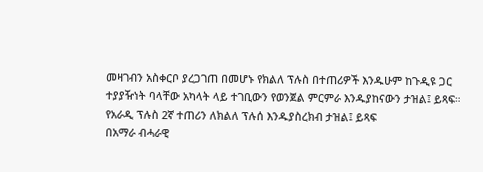መዛገብን አስቀርቦ ያረጋገጠ በመሆኑ የክልለ ፕሉስ በተጠሪዎች እንዱሁም ከጉዲዩ ጋር ተያያዥነት ባላቸው አካላት ላይ ተገቢውን የወንጀል ምርምራ እንዱያከናውን ታዝል፤ ይጻፍ።
የአራዲ ፕሉስ 2ኛ ተጠሪን ለክልለ ፕሉሰ እንዱያስረክብ ታዝል፤ ይጻፍ
በአማራ ብሓራዊ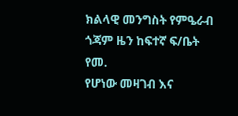ክልላዊ መንግስት የምዔራብ ጎጃም ዜን ከፍተኛ ፍ/ቤት የመ.
የሆነው መዛገብ እና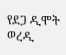የደጋ ዲሞት ወረዲ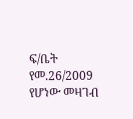ፍ/ቤት የመ.26/2009 የሆነው መዛገብ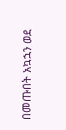በመጡበት አኳኋን ወደ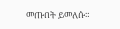መጡበት ይመለሱ።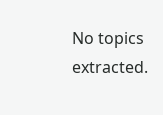No topics extracted.